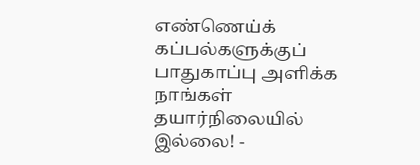எண்ணெய்க் கப்பல்களுக்குப் பாதுகாப்பு அளிக்க நாங்கள் தயார்நிலையில் இல்லை! -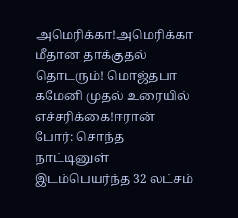அமெரிக்கா!அமெரிக்கா மீதான தாக்குதல் தொடரும்! மொஜ்தபா கமேனி முதல் உரையில் எச்சரிக்கை!ஈரான் போர்: சொந்த நாட்டினுள் இடம்பெயர்ந்த 32 லட்சம்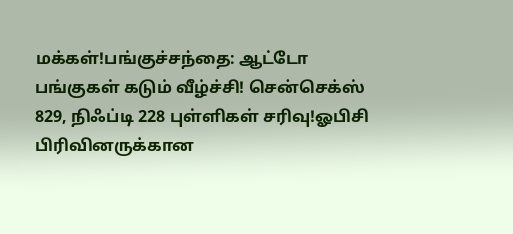மக்கள்!பங்குச்சந்தை: ஆட்டோ பங்குகள் கடும் வீழ்ச்சி! சென்செக்ஸ் 829, நிஃப்டி 228 புள்ளிகள் சரிவு!ஓபிசி பிரிவினருக்கான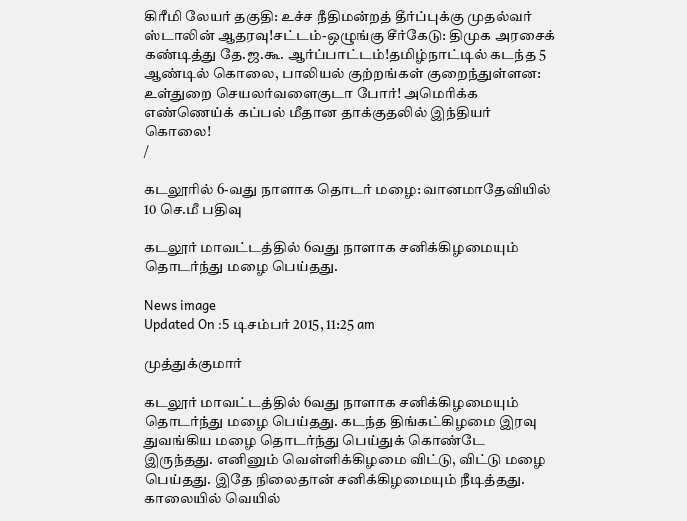கிரீமி லேயர் தகுதி: உச்ச நீதிமன்றத் தீர்ப்புக்கு முதல்வர் ஸ்டாலின் ஆதரவு!சட்டம்-ஒழுங்கு சீர்கேடு: திமுக அரசைக் கண்டித்து தே.ஜ.கூ. ஆர்ப்பாட்டம்!தமிழ்நாட்டில் கடந்த 5 ஆண்டில் கொலை, பாலியல் குற்றங்கள் குறைந்துள்ளன: உள்துறை செயலர்வளைகுடா போர்! அமெரிக்க எண்ணெய்க் கப்பல் மீதான தாக்குதலில் இந்தியர் கொலை!
/

கடலூரில் 6-வது நாளாக தொடர் மழை: வானமாதேவியில் 10 செ.மீ பதிவு

கடலூர் மாவட்டத்தில் 6வது நாளாக சனிக்கிழமையும் தொடர்ந்து மழை பெய்தது.

News image
Updated On :5 டிசம்பர் 2015, 11:25 am

முத்துக்குமார்

கடலூர் மாவட்டத்தில் 6வது நாளாக சனிக்கிழமையும் தொடர்ந்து மழை பெய்தது. கடந்த திங்கட்கிழமை இரவு துவங்கிய மழை தொடர்ந்து பெய்துக் கொண்டே இருந்தது. எனினும் வெள்ளிக்கிழமை விட்டு, விட்டு மழை பெய்தது. இதே நிலைதான் சனிக்கிழமையும் நீடித்தது. காலையில் வெயில்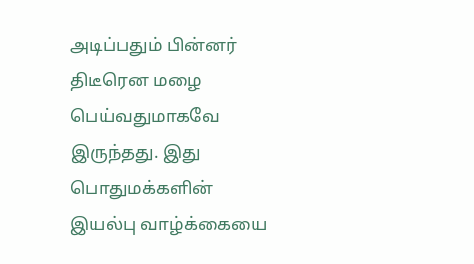அடிப்பதும் பின்னர் திடீரென மழை பெய்வதுமாகவே இருந்தது. இது பொதுமக்களின் இயல்பு வாழ்க்கையை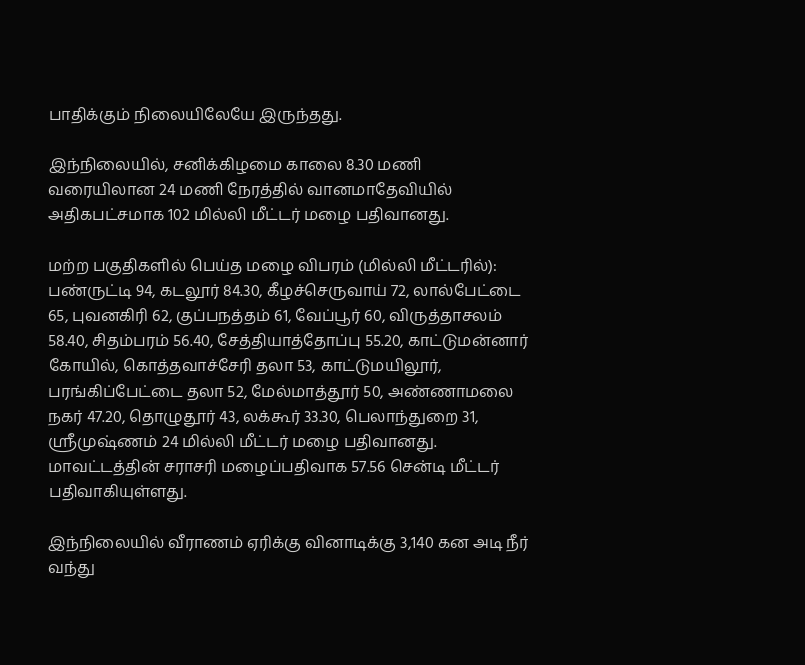பாதிக்கும் நிலையிலேயே இருந்தது.

இந்நிலையில், சனிக்கிழமை காலை 8.30 மணி வரையிலான 24 மணி நேரத்தில் வானமாதேவியில் அதிகபட்சமாக 102 மில்லி மீட்டர் மழை பதிவானது.

மற்ற பகுதிகளில் பெய்த மழை விபரம் (மில்லி மீட்டரில்): பண்ருட்டி 94, கடலூர் 84.30, கீழச்செருவாய் 72, லால்பேட்டை 65, புவனகிரி 62, குப்பநத்தம் 61, வேப்பூர் 60, விருத்தாசலம் 58.40, சிதம்பரம் 56.40, சேத்தியாத்தோப்பு 55.20, காட்டுமன்னார் கோயில், கொத்தவாச்சேரி தலா 53, காட்டுமயிலூர், பரங்கிப்பேட்டை தலா 52, மேல்மாத்தூர் 50, அண்ணாமலை நகர் 47.20, தொழுதூர் 43, லக்கூர் 33.30, பெலாந்துறை 31, ஸ்ரீமுஷ்ணம் 24 மில்லி மீட்டர் மழை பதிவானது. மாவட்டத்தின் சராசரி மழைப்பதிவாக 57.56 சென்டி மீட்டர் பதிவாகியுள்ளது.

இந்நிலையில் வீராணம் ஏரிக்கு வினாடிக்கு 3,140 கன அடி நீர் வந்து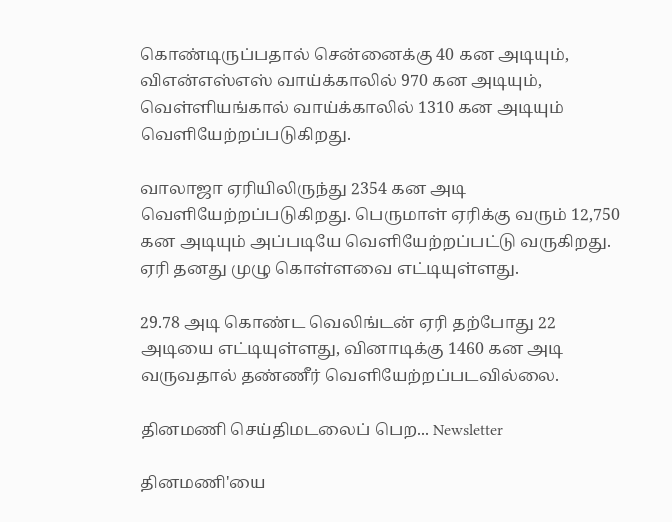கொண்டிருப்பதால் சென்னைக்கு 40 கன அடியும், விஎன்எஸ்எஸ் வாய்க்காலில் 970 கன அடியும், வெள்ளியங்கால் வாய்க்காலில் 1310 கன அடியும் வெளியேற்றப்படுகிறது.

வாலாஜா ஏரியிலிருந்து 2354 கன அடி வெளியேற்றப்படுகிறது. பெருமாள் ஏரிக்கு வரும் 12,750 கன அடியும் அப்படியே வெளியேற்றப்பட்டு வருகிறது. ஏரி தனது முழு கொள்ளவை எட்டியுள்ளது.

29.78 அடி கொண்ட வெலிங்டன் ஏரி தற்போது 22 அடியை எட்டியுள்ளது, வினாடிக்கு 1460 கன அடி வருவதால் தண்ணீர் வெளியேற்றப்படவில்லை.

தினமணி செய்திமடலைப் பெற... Newsletter

தினமணி'யை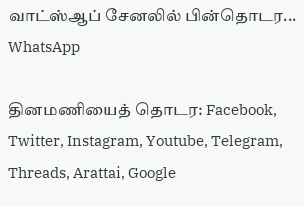வாட்ஸ்ஆப் சேனலில் பின்தொடர... WhatsApp

தினமணியைத் தொடர: Facebook, Twitter, Instagram, Youtube, Telegram, Threads, Arattai, Google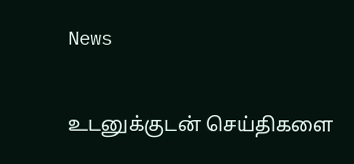News

உடனுக்குடன் செய்திகளை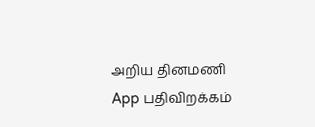அறிய தினமணி App பதிவிறக்கம்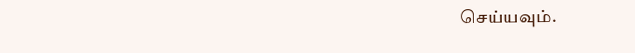செய்யவும்.